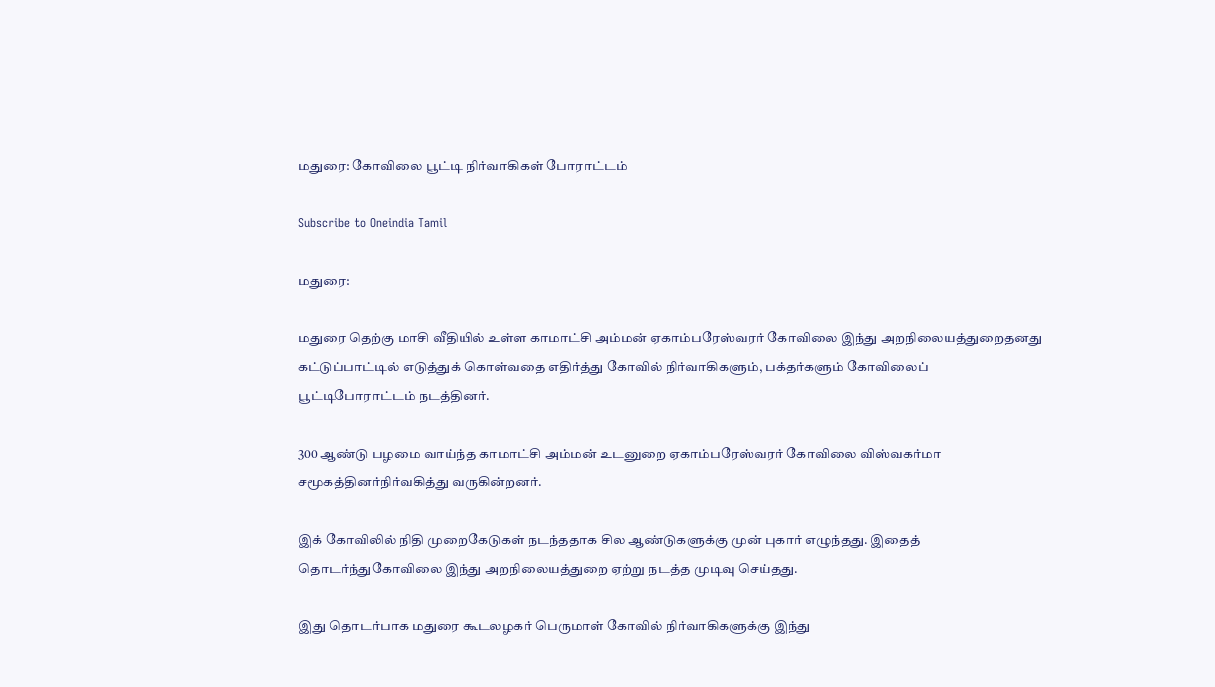மதுரை: கோவிலை பூட்டி நிர்வாகிகள் போராட்டம்

Subscribe to Oneindia Tamil

மதுரை:

மதுரை தெற்கு மாசி வீதியில் உள்ள காமாட்சி அம்மன் ஏகாம்பரேஸ்வரர் கோவிலை இந்து அறநிலையத்துறைதனது கட்டுப்பாட்டில் எடுத்துக் கொள்வதை எதிர்த்து கோவில் நிர்வாகிகளும், பக்தர்களும் கோவிலைப் பூட்டிபோராட்டம் நடத்தினர்.

300 ஆண்டு பழமை வாய்ந்த காமாட்சி அம்மன் உடனுறை ஏகாம்பரேஸ்வரர் கோவிலை விஸ்வகர்மா சமூகத்தினர்நிர்வகித்து வருகின்றனர்.

இக் கோவிலில் நிதி முறைகேடுகள் நடந்ததாக சில ஆண்டுகளுக்கு முன் புகார் எழுந்தது. இதைத் தொடர்ந்துகோவிலை இந்து அறநிலையத்துறை ஏற்று நடத்த முடிவு செய்தது.

இது தொடர்பாக மதுரை கூடலழகர் பெருமாள் கோவில் நிர்வாகிகளுக்கு இந்து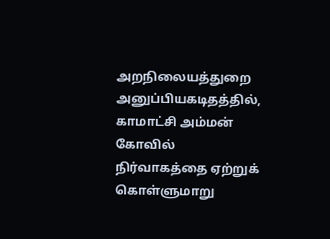அறநிலையத்துறை அனுப்பியகடிதத்தில், காமாட்சி அம்மன் கோவில் நிர்வாகத்தை ஏற்றுக் கொள்ளுமாறு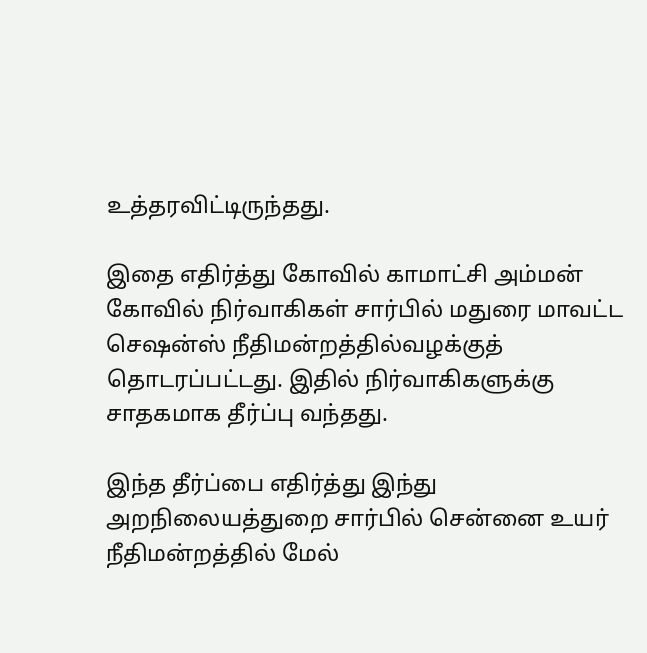உத்தரவிட்டிருந்தது.

இதை எதிர்த்து கோவில் காமாட்சி அம்மன் கோவில் நிர்வாகிகள் சார்பில் மதுரை மாவட்ட செஷன்ஸ் நீதிமன்றத்தில்வழக்குத் தொடரப்பட்டது. இதில் நிர்வாகிகளுக்கு சாதகமாக தீர்ப்பு வந்தது.

இந்த தீர்ப்பை எதிர்த்து இந்து அறநிலையத்துறை சார்பில் சென்னை உயர் நீதிமன்றத்தில் மேல்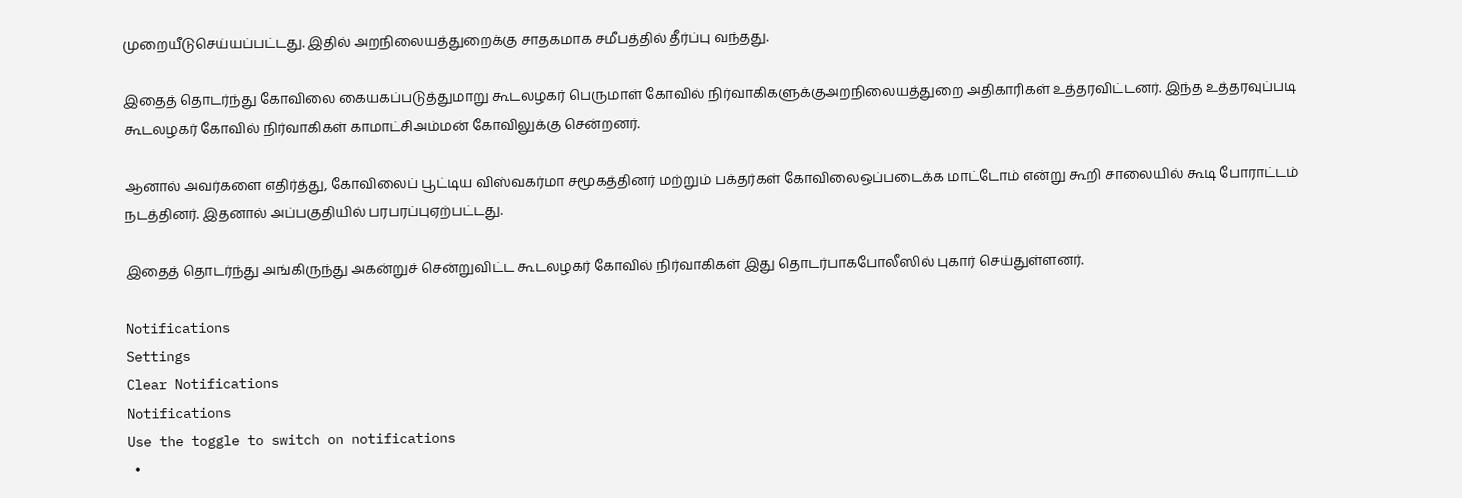முறையீடுசெய்யப்பட்டது. இதில் அறநிலையத்துறைக்கு சாதகமாக சமீபத்தில் தீர்ப்பு வந்தது.

இதைத் தொடர்ந்து கோவிலை கையகப்படுத்துமாறு கூடலழகர் பெருமாள் கோவில் நிர்வாகிகளுக்குஅறநிலையத்துறை அதிகாரிகள் உத்தரவிட்டனர். இந்த உத்தரவுப்படி கூடலழகர் கோவில் நிர்வாகிகள் காமாட்சிஅம்மன் கோவிலுக்கு சென்றனர்.

ஆனால் அவர்களை எதிர்த்து, கோவிலைப் பூட்டிய விஸ்வகர்மா சமூகத்தினர் மற்றும் பக்தர்கள் கோவிலைஒப்படைக்க மாட்டோம் என்று கூறி சாலையில் கூடி போராட்டம் நடத்தினர். இதனால் அப்பகுதியில் பரபரப்புஏற்பட்டது.

இதைத் தொடர்ந்து அங்கிருந்து அகன்றுச் சென்றுவிட்ட கூடலழகர் கோவில் நிர்வாகிகள் இது தொடர்பாகபோலீஸில் புகார் செய்துள்ளனர்.

Notifications
Settings
Clear Notifications
Notifications
Use the toggle to switch on notifications
  •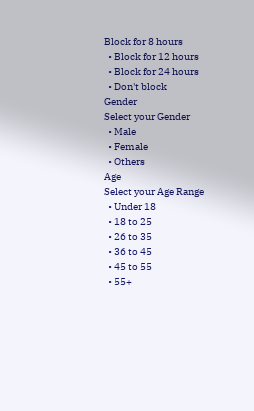Block for 8 hours
  • Block for 12 hours
  • Block for 24 hours
  • Don't block
Gender
Select your Gender
  • Male
  • Female
  • Others
Age
Select your Age Range
  • Under 18
  • 18 to 25
  • 26 to 35
  • 36 to 45
  • 45 to 55
  • 55+